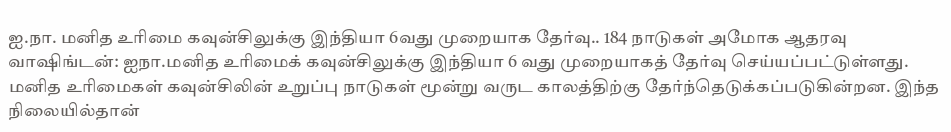ஐ.நா. மனித உரிமை கவுன்சிலுக்கு இந்தியா 6வது முறையாக தேர்வு.. 184 நாடுகள் அமோக ஆதரவு
வாஷிங்டன்: ஐநா.மனித உரிமைக் கவுன்சிலுக்கு இந்தியா 6 வது முறையாகத் தேர்வு செய்யப்பட்டுள்ளது.
மனித உரிமைகள் கவுன்சிலின் உறுப்பு நாடுகள் மூன்று வருட காலத்திற்கு தேர்ந்தெடுக்கப்படுகின்றன. இந்த நிலையில்தான்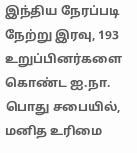இந்திய நேரப்படி நேற்று இரவு, 193 உறுப்பினர்களை கொண்ட ஐ.நா. பொது சபையில், மனித உரிமை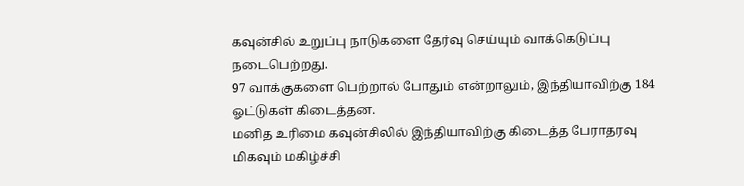கவுன்சில் உறுப்பு நாடுகளை தேர்வு செய்யும் வாக்கெடுப்பு நடைபெற்றது.
97 வாக்குகளை பெற்றால் போதும் என்றாலும், இந்தியாவிற்கு 184 ஓட்டுகள் கிடைத்தன.
மனித உரிமை கவுன்சிலில் இந்தியாவிற்கு கிடைத்த பேராதரவு மிகவும் மகிழ்ச்சி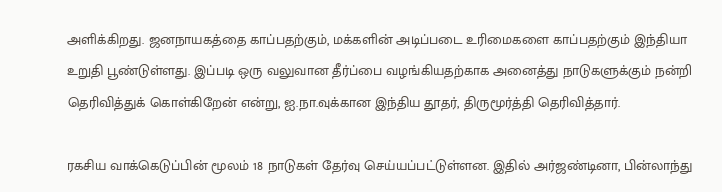அளிக்கிறது. ஜனநாயகத்தை காப்பதற்கும், மக்களின் அடிப்படை உரிமைகளை காப்பதற்கும் இந்தியா உறுதி பூண்டுள்ளது. இப்படி ஒரு வலுவான தீர்ப்பை வழங்கியதற்காக அனைத்து நாடுகளுக்கும் நன்றி தெரிவித்துக் கொள்கிறேன் என்று, ஐ.நா.வுக்கான இந்திய தூதர், திருமூர்த்தி தெரிவித்தார்.

ரகசிய வாக்கெடுப்பின் மூலம் 18 நாடுகள் தேர்வு செய்யப்பட்டுள்ளன. இதில் அர்ஜண்டினா, பின்லாந்து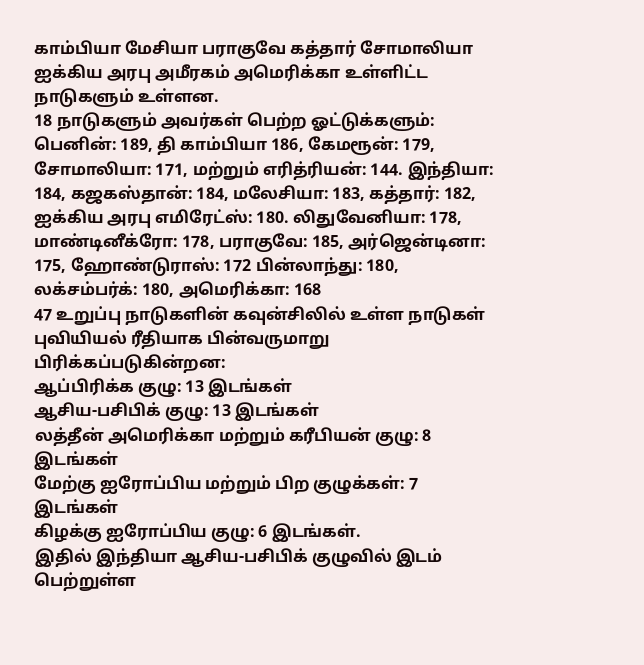காம்பியா மேசியா பராகுவே கத்தார் சோமாலியா ஐக்கிய அரபு அமீரகம் அமெரிக்கா உள்ளிட்ட நாடுகளும் உள்ளன.
18 நாடுகளும் அவர்கள் பெற்ற ஓட்டுக்களும்: பெனின்: 189, தி காம்பியா 186, கேமரூன்: 179, சோமாலியா: 171, மற்றும் எரித்ரியன்: 144. இந்தியா: 184, கஜகஸ்தான்: 184, மலேசியா: 183, கத்தார்: 182, ஐக்கிய அரபு எமிரேட்ஸ்: 180. லிதுவேனியா: 178, மாண்டினீக்ரோ: 178, பராகுவே: 185, அர்ஜென்டினா: 175, ஹோண்டுராஸ்: 172 பின்லாந்து: 180, லக்சம்பர்க்: 180, அமெரிக்கா: 168
47 உறுப்பு நாடுகளின் கவுன்சிலில் உள்ள நாடுகள் புவியியல் ரீதியாக பின்வருமாறு பிரிக்கப்படுகின்றன:
ஆப்பிரிக்க குழு: 13 இடங்கள்
ஆசிய-பசிபிக் குழு: 13 இடங்கள்
லத்தீன் அமெரிக்கா மற்றும் கரீபியன் குழு: 8 இடங்கள்
மேற்கு ஐரோப்பிய மற்றும் பிற குழுக்கள்: 7 இடங்கள்
கிழக்கு ஐரோப்பிய குழு: 6 இடங்கள்.
இதில் இந்தியா ஆசிய-பசிபிக் குழுவில் இடம் பெற்றுள்ள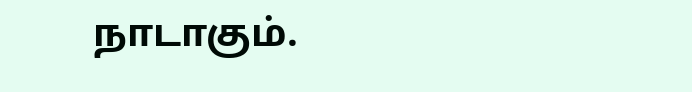நாடாகும்.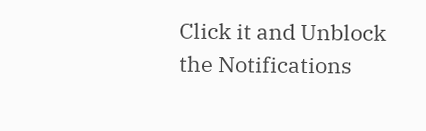Click it and Unblock the Notifications